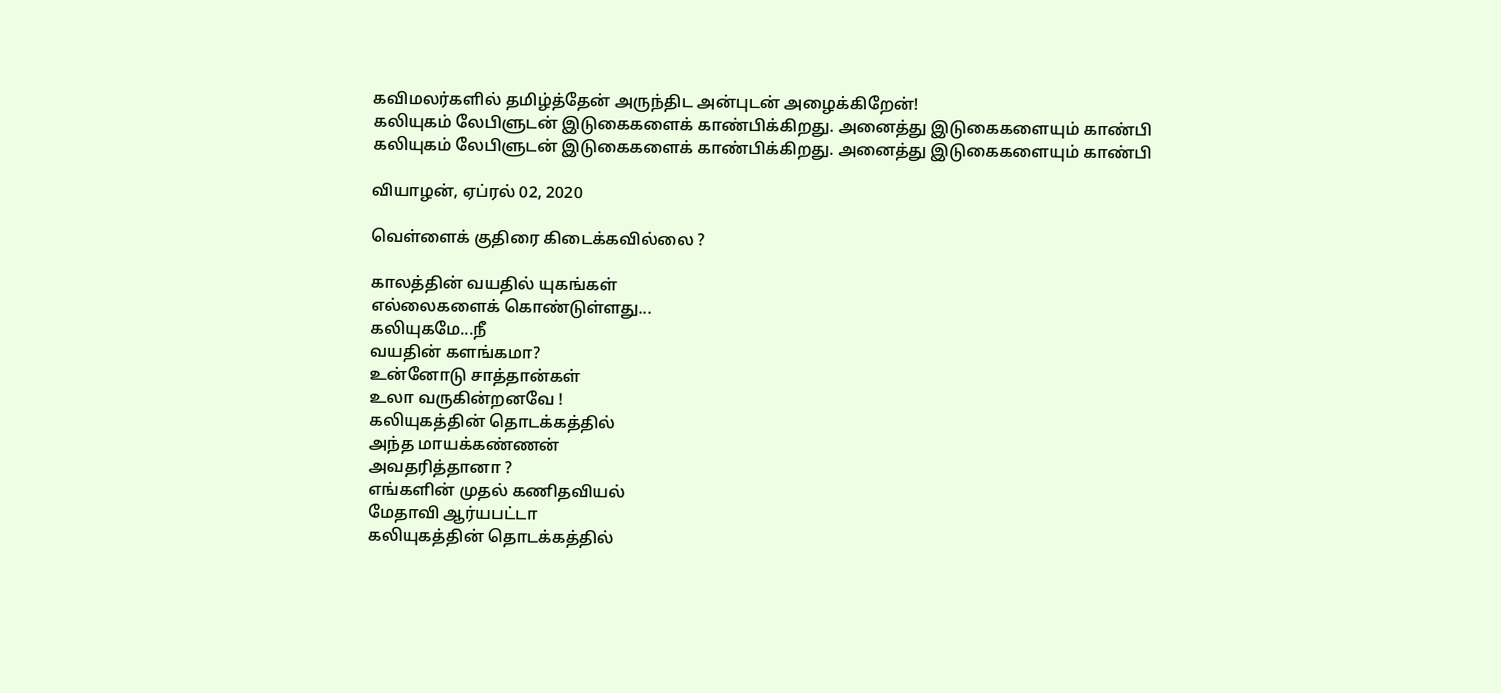கவிமலர்களில் தமிழ்த்தேன் அருந்திட அன்புடன் அழைக்கிறேன்!
கலியுகம் லேபிளுடன் இடுகைகளைக் காண்பிக்கிறது. அனைத்து இடுகைகளையும் காண்பி
கலியுகம் லேபிளுடன் இடுகைகளைக் காண்பிக்கிறது. அனைத்து இடுகைகளையும் காண்பி

வியாழன், ஏப்ரல் 02, 2020

வெள்ளைக் குதிரை கிடைக்கவில்லை ?

காலத்தின் வயதில் யுகங்கள்
எல்லைகளைக் கொண்டுள்ளது...
கலியுகமே...நீ
வயதின் களங்கமா?
உன்னோடு சாத்தான்கள்
உலா வருகின்றனவே !
கலியுகத்தின் தொடக்கத்தில்
அந்த மாயக்கண்ணன்
அவதரித்தானா ?
எங்களின் முதல் கணிதவியல்
மேதாவி ஆர்யபட்டா
கலியுகத்தின் தொடக்கத்தில்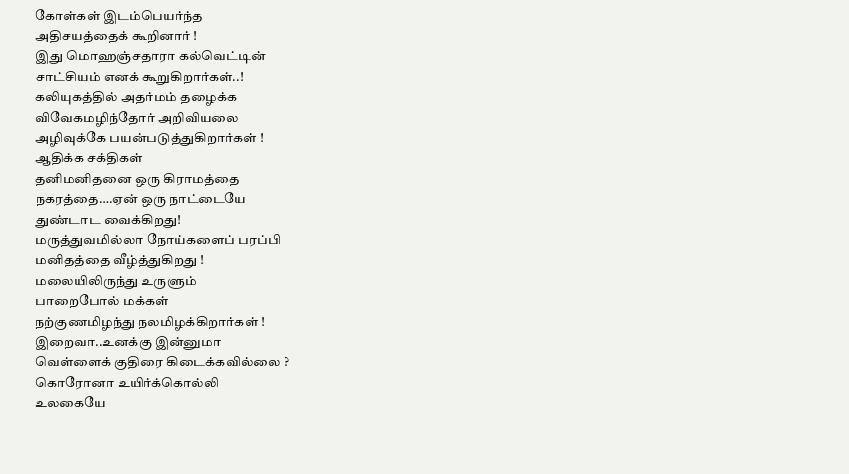கோள்கள் இடம்பெயர்ந்த
அதிசயத்தைக் கூறினார் !
இது மொஹஞ்சதாரா கல்வெட்டின்
சாட்சியம் எனக் கூறுகிறார்கள்..!
கலியுகத்தில் அதர்மம் தழைக்க
விவேகமழிந்தோர் அறிவியலை
அழிவுக்கே பயன்படுத்துகிறார்கள் !
ஆதிக்க சக்திகள்
தனிமனிதனை ஒரு கிராமத்தை
நகரத்தை….ஏன் ஒரு நாட்டையே
துண்டாட வைக்கிறது!
மருத்துவமில்லா நோய்களைப் பரப்பி
மனிதத்தை வீழ்த்துகிறது !
மலையிலிருந்து உருளும்
பாறைபோல் மக்கள்
நற்குணமிழந்து நலமிழக்கிறார்கள் !
இறைவா..உனக்கு இன்னுமா
வெள்ளைக் குதிரை கிடைக்கவில்லை ?
கொரோனா உயிர்க்கொல்லி
உலகையே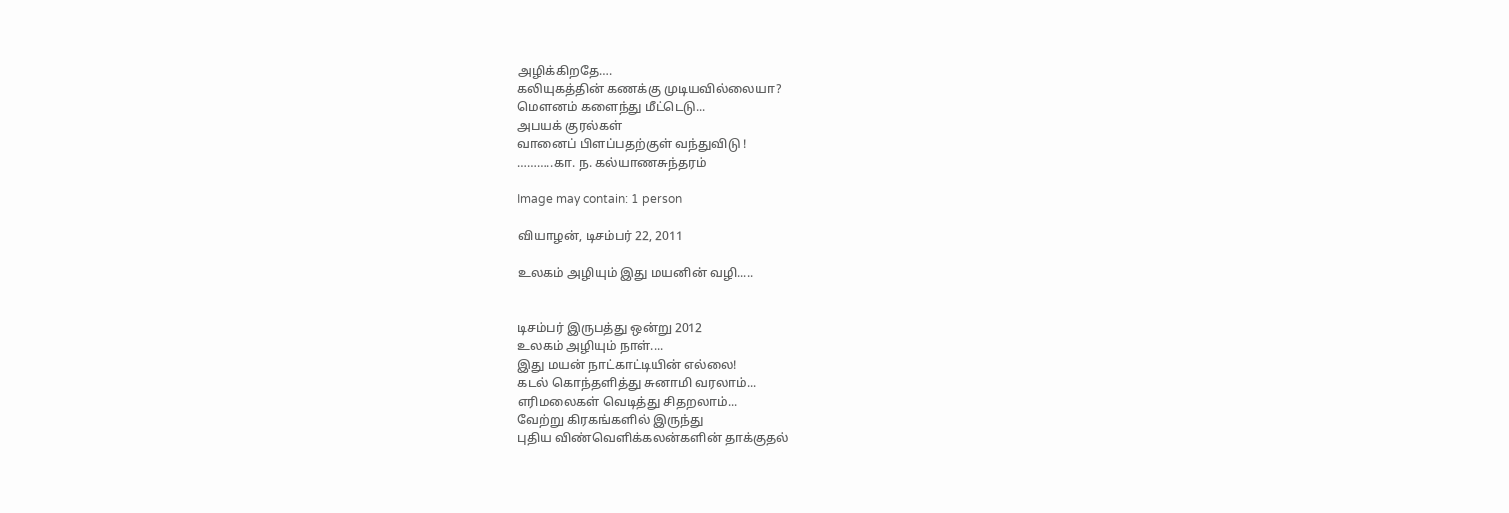அழிக்கிறதே….
கலியுகத்தின் கணக்கு முடியவில்லையா?
மௌனம் களைந்து மீட்டெடு...
அபயக் குரல்கள்
வானைப் பிளப்பதற்குள் வந்துவிடு !
………..கா. ந. கல்யாணசுந்தரம்

Image may contain: 1 person

வியாழன், டிசம்பர் 22, 2011

உலகம் அழியும் இது மயனின் வழி.....


டிசம்பர் இருபத்து ஒன்று 2012
உலகம் அழியும் நாள்....
இது மயன் நாட்காட்டியின் எல்லை!
கடல் கொந்தளித்து சுனாமி வரலாம்...
எரிமலைகள் வெடித்து சிதறலாம்...
வேற்று கிரகங்களில் இருந்து
புதிய விண்வெளிக்கலன்களின் தாக்குதல்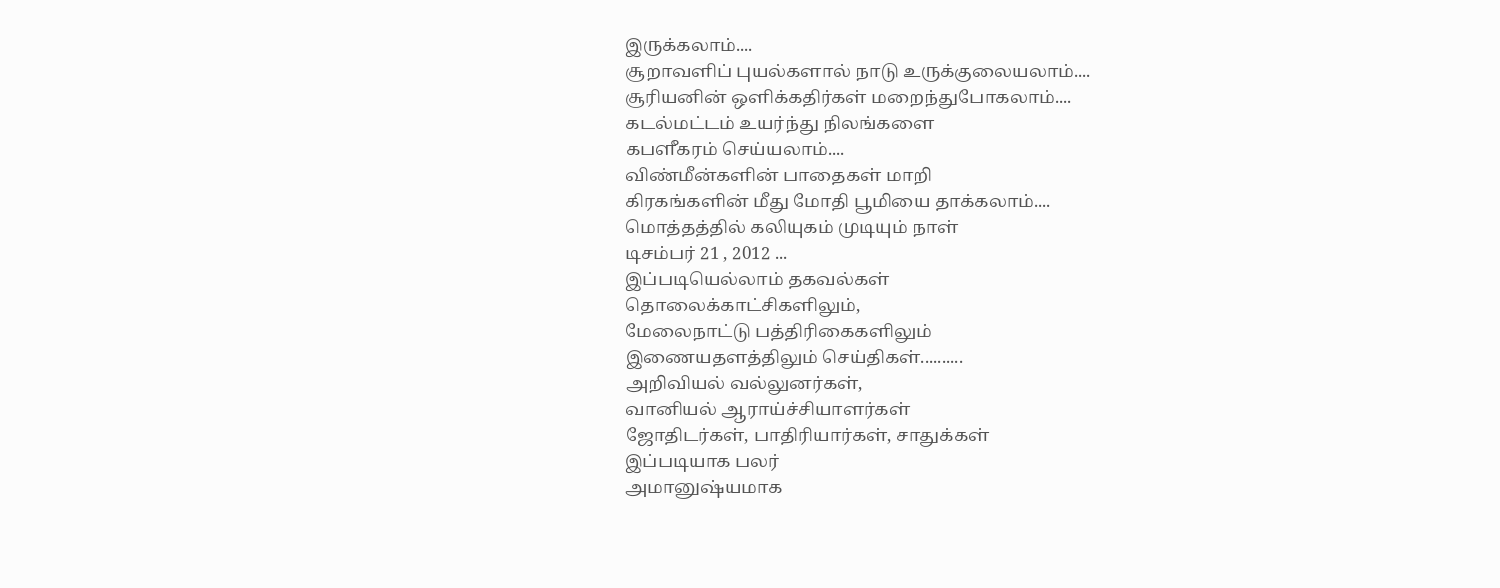இருக்கலாம்....
சூறாவளிப் புயல்களால் நாடு உருக்குலையலாம்....
சூரியனின் ஒளிக்கதிர்கள் மறைந்துபோகலாம்....
கடல்மட்டம் உயர்ந்து நிலங்களை
கபளீகரம் செய்யலாம்....
விண்மீன்களின் பாதைகள் மாறி
கிரகங்களின் மீது மோதி பூமியை தாக்கலாம்....
மொத்தத்தில் கலியுகம் முடியும் நாள்
டிசம்பர் 21 , 2012 ...
இப்படியெல்லாம் தகவல்கள்
தொலைக்காட்சிகளிலும்,
மேலைநாட்டு பத்திரிகைகளிலும்
இணையதளத்திலும் செய்திகள்..........
அறிவியல் வல்லுனர்கள்,
வானியல் ஆராய்ச்சியாளர்கள்
ஜோதிடர்கள், பாதிரியார்கள், சாதுக்கள்
இப்படியாக பலர்
அமானுஷ்யமாக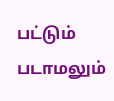பட்டும் படாமலும்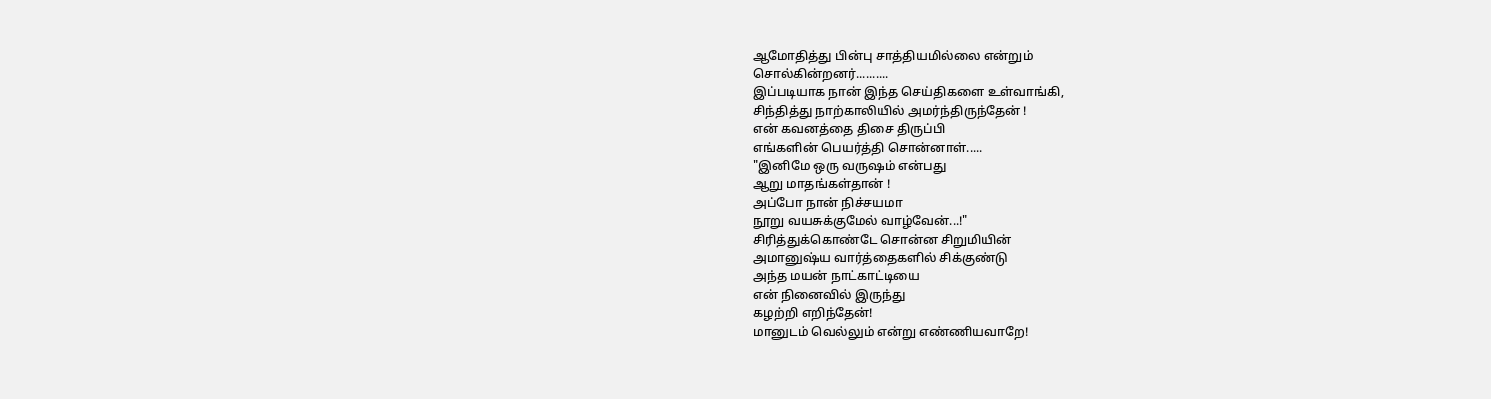ஆமோதித்து பின்பு சாத்தியமில்லை என்றும்
சொல்கின்றனர்..........
இப்படியாக நான் இந்த செய்திகளை உள்வாங்கி,
சிந்தித்து நாற்காலியில் அமர்ந்திருந்தேன் !
என் கவனத்தை திசை திருப்பி
எங்களின் பெயர்த்தி சொன்னாள்.....
"இனிமே ஒரு வருஷம் என்பது
ஆறு மாதங்கள்தான் !
அப்போ நான் நிச்சயமா
நூறு வயசுக்குமேல் வாழ்வேன்...!"
சிரித்துக்கொண்டே சொன்ன சிறுமியின்
அமானுஷ்ய வார்த்தைகளில் சிக்குண்டு
அந்த மயன் நாட்காட்டியை
என் நினைவில் இருந்து
கழற்றி எறிந்தேன்!
மானுடம் வெல்லும் என்று எண்ணியவாறே!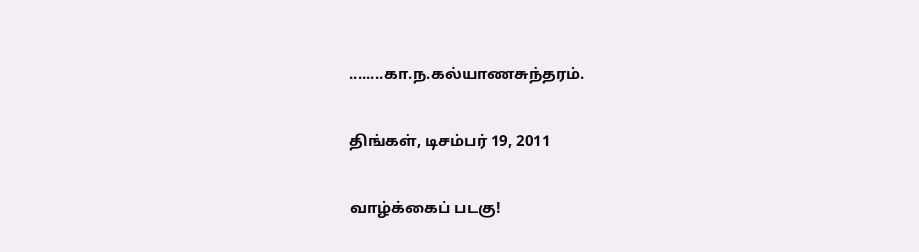........கா.ந.கல்யாணசுந்தரம்.

திங்கள், டிசம்பர் 19, 2011

வாழ்க்கைப் படகு!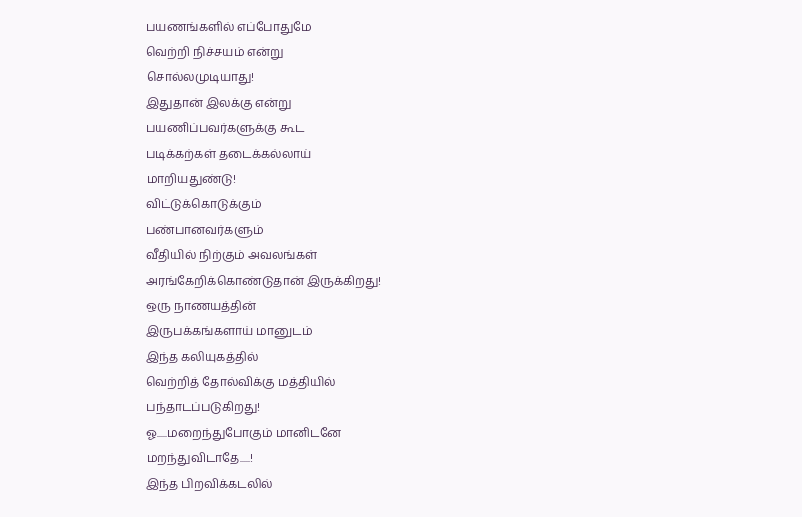பயணங்களில் எப்போதுமே
வெற்றி நிச்சயம் என்று
சொல்லமுடியாது!
இதுதான் இலக்கு என்று
பயணிப்பவர்களுக்கு கூட
படிக்கற்கள் தடைக்கல்லாய்
மாறியதுண்டு!
விட்டுக்கொடுக்கும்
பண்பானவர்களும்
வீதியில் நிற்கும் அவலங்கள்
அரங்கேறிக்கொண்டுதான் இருக்கிறது!
ஒரு நாணயத்தின்
இருபக்கங்களாய் மானுடம்
இந்த கலியுகத்தில்
வெற்றித் தோல்விக்கு மத்தியில்
பந்தாடப்படுகிறது!
ஓ.....மறைந்துபோகும் மானிடனே
மறந்துவிடாதே.....!
இந்த பிறவிக்கடலில்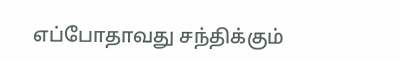எப்போதாவது சந்திக்கும்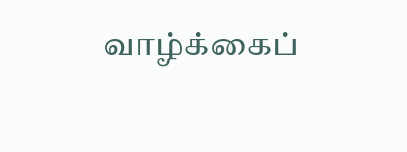வாழ்க்கைப்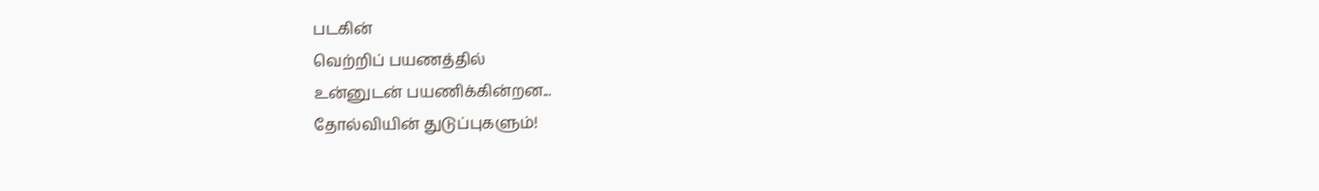படகின்
வெற்றிப் பயணத்தில்
உன்னுடன் பயணிக்கின்றன...
தோல்வியின் துடுப்புகளும்!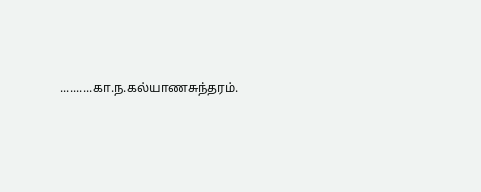..........கா.ந.கல்யாணசுந்தரம்.